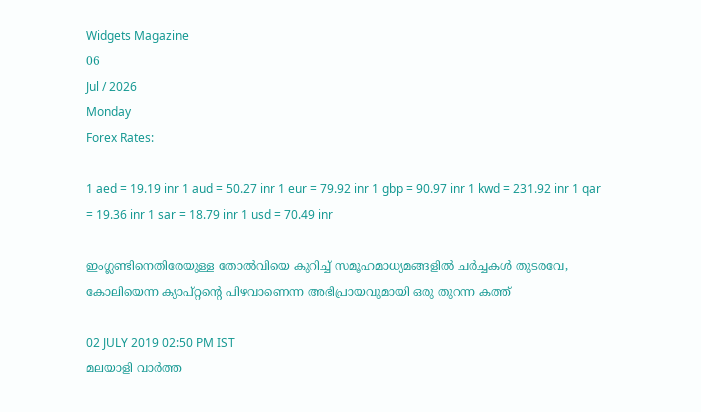Widgets Magazine
06
Jul / 2026
Monday
Forex Rates:

1 aed = 19.19 inr 1 aud = 50.27 inr 1 eur = 79.92 inr 1 gbp = 90.97 inr 1 kwd = 231.92 inr 1 qar = 19.36 inr 1 sar = 18.79 inr 1 usd = 70.49 inr

ഇംഗ്ലണ്ടിനെതിരേയുള്ള തോല്‍വിയെ കുറിച്ച് സമൂഹമാധ്യമങ്ങളില്‍ ചര്‍ച്ചകള്‍ തുടരവേ, കോലിയെന്ന ക്യാപ്റ്റന്റെ പിഴവാണെന്ന അഭിപ്രായവുമായി ഒരു തുറന്ന കത്ത്

02 JULY 2019 02:50 PM IST
മലയാളി വാര്‍ത്ത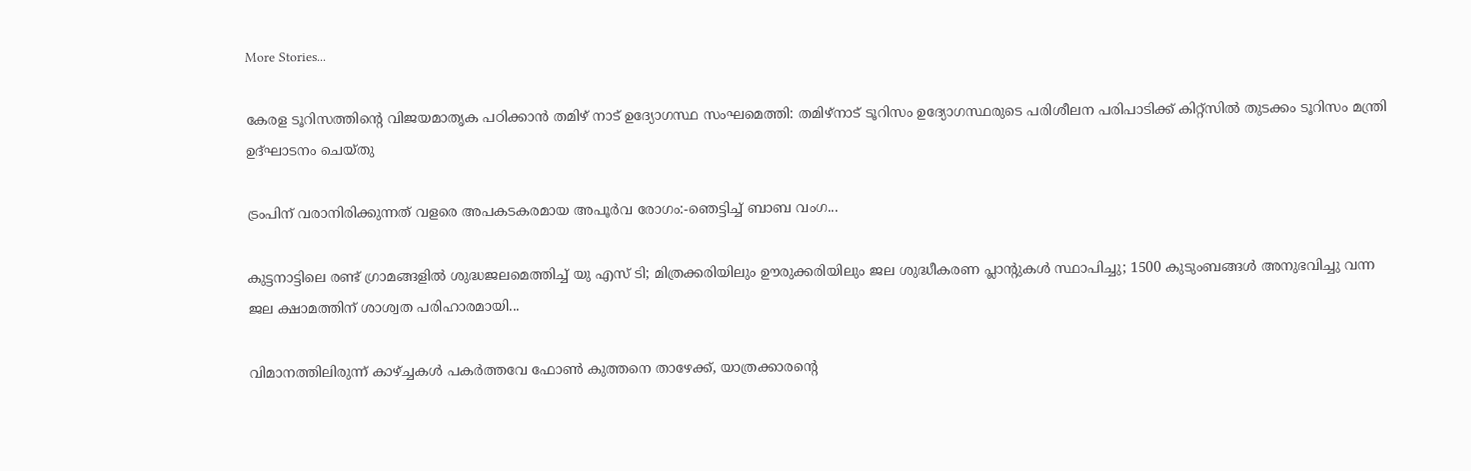More Stories...

കേരള ടൂറിസത്തിന്‍റെ വിജയമാതൃക പഠിക്കാന്‍ തമിഴ് നാട് ഉദ്യോഗസ്ഥ സംഘമെത്തി: തമിഴ്നാട് ടൂറിസം ഉദ്യോഗസ്ഥരുടെ പരിശീലന പരിപാടിക്ക് കിറ്റ്സില്‍ തുടക്കം ടൂറിസം മന്ത്രി ഉദ്ഘാടനം ചെയ്തു

ട്രംപിന് വരാനിരിക്കുന്നത് വളരെ അപകടകരമായ അപൂർവ രോഗം:-ഞെട്ടിച്ച് ബാബ വംഗ...

കുട്ടനാട്ടിലെ രണ്ട് ഗ്രാമങ്ങളില്‍ ശുദ്ധജലമെത്തിച്ച് യു എസ് ടി; മിത്രക്കരിയിലും ഊരുക്കരിയിലും ജല ശുദ്ധീകരണ പ്ലാന്റുകൾ സ്ഥാപിച്ചു; 1500 കുടുംബങ്ങൾ അനുഭവിച്ചു വന്ന ജല ക്ഷാമത്തിന് ശാശ്വത പരിഹാരമായി...

വിമാനത്തിലിരുന്ന് കാഴ്ച്ചകൾ പകർത്തവേ ഫോൺ കുത്തനെ താഴേക്ക്, യാത്രക്കാരന്റെ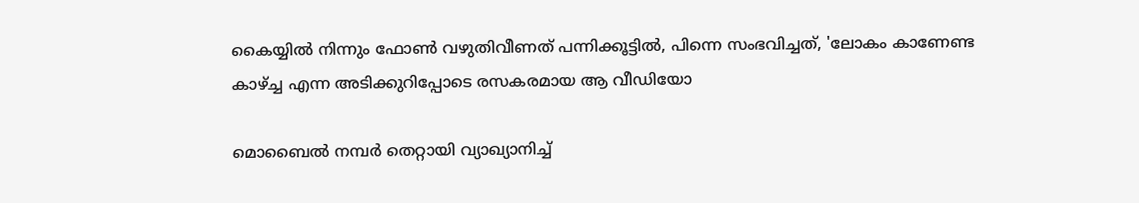കൈയ്യിൽ നിന്നും ഫോൺ വഴുതിവീണത് പന്നിക്കൂട്ടിൽ, പിന്നെ സംഭവിച്ചത്, 'ലോകം കാണേണ്ട കാഴ്ച്ച എന്ന അടിക്കുറിപ്പോടെ രസകരമായ ആ വീഡിയോ

മൊബൈല്‍ നമ്പര്‍ തെറ്റായി വ്യാഖ്യാനിച്ച്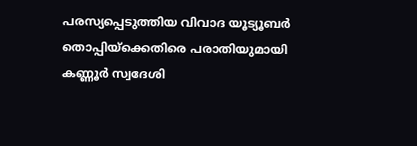പരസ്യപ്പെടുത്തിയ വിവാദ യൂട്യൂബര്‍ തൊപ്പിയ്ക്കെതിരെ പരാതിയുമായി കണ്ണൂര്‍ സ്വദേശി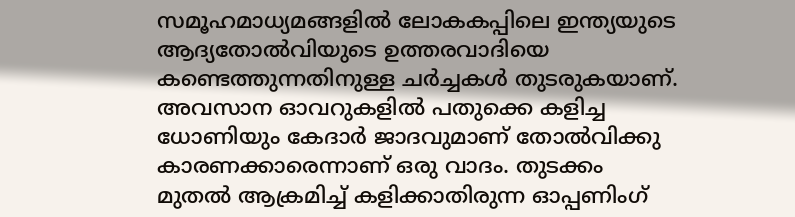സമൂഹമാധ്യമങ്ങളില്‍ ലോകകപ്പിലെ ഇന്ത്യയുടെ ആദ്യതോല്‍വിയുടെ ഉത്തരവാദിയെ കണ്ടെത്തുന്നതിനുള്ള ചര്‍ച്ചകള്‍ തുടരുകയാണ്. അവസാന ഓവറുകളില്‍ പതുക്കെ കളിച്ച ധോണിയും കേദാര്‍ ജാദവുമാണ് തോല്‍വിക്കു കാരണക്കാരെന്നാണ് ഒരു വാദം. തുടക്കം മുതല്‍ ആക്രമിച്ച് കളിക്കാതിരുന്ന ഓപ്പണിംഗ്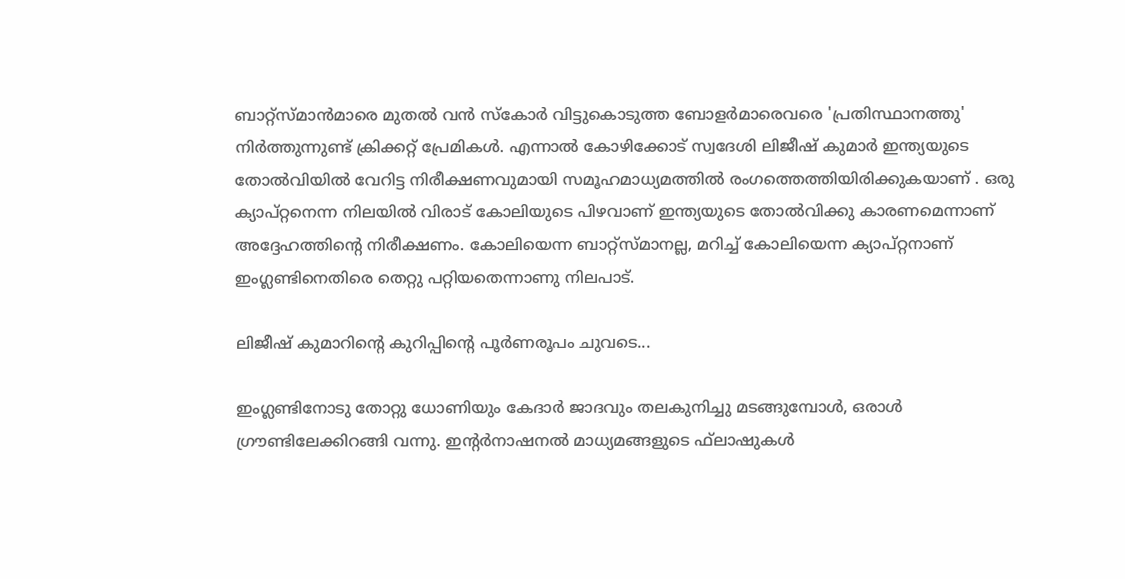ബാറ്റ്‌സ്മാന്‍മാരെ മുതല്‍ വന്‍ സ്‌കോര്‍ വിട്ടുകൊടുത്ത ബോളര്‍മാരെവരെ 'പ്രതിസ്ഥാനത്തു' നിര്‍ത്തുന്നുണ്ട് ക്രിക്കറ്റ് പ്രേമികള്‍. എന്നാല്‍ കോഴിക്കോട് സ്വദേശി ലിജീഷ് കുമാര്‍ ഇന്ത്യയുടെ തോല്‍വിയില്‍ വേറിട്ട നിരീക്ഷണവുമായി സമൂഹമാധ്യമത്തില്‍ രംഗത്തെത്തിയിരിക്കുകയാണ് . ഒരു ക്യാപ്റ്റനെന്ന നിലയില്‍ വിരാട് കോലിയുടെ പിഴവാണ് ഇന്ത്യയുടെ തോല്‍വിക്കു കാരണമെന്നാണ് അദ്ദേഹത്തിന്റെ നിരീക്ഷണം. കോലിയെന്ന ബാറ്റ്‌സ്മാനല്ല, മറിച്ച് കോലിയെന്ന ക്യാപ്റ്റനാണ് ഇംഗ്ലണ്ടിനെതിരെ തെറ്റു പറ്റിയതെന്നാണു നിലപാട്.

ലിജീഷ് കുമാറിന്റെ കുറിപ്പിന്റെ പൂര്‍ണരൂപം ചുവടെ...

ഇംഗ്ലണ്ടിനോടു തോറ്റു ധോണിയും കേദാര്‍ ജാദവും തലകുനിച്ചു മടങ്ങുമ്പോള്‍, ഒരാള്‍ ഗ്രൗണ്ടിലേക്കിറങ്ങി വന്നു. ഇന്റര്‍നാഷനല്‍ മാധ്യമങ്ങളുടെ ഫ്‌ലാഷുകള്‍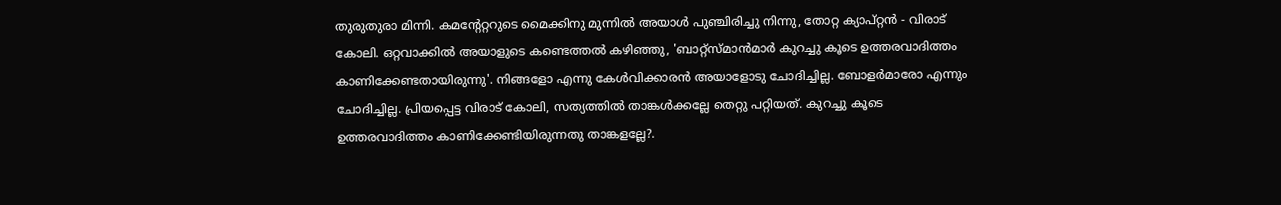തുരുതുരാ മിന്നി. കമന്റേറ്ററുടെ മൈക്കിനു മുന്നില്‍ അയാള്‍ പുഞ്ചിരിച്ചു നിന്നു, തോറ്റ ക്യാപ്റ്റന്‍ - വിരാട് കോലി. ഒറ്റവാക്കില്‍ അയാളുടെ കണ്ടെത്തല്‍ കഴിഞ്ഞു, 'ബാറ്റ്‌സ്മാന്‍മാര്‍ കുറച്ചു കൂടെ ഉത്തരവാദിത്തം കാണിക്കേണ്ടതായിരുന്നു'. നിങ്ങളോ എന്നു കേള്‍വിക്കാരന്‍ അയാളോടു ചോദിച്ചില്ല. ബോളര്‍മാരോ എന്നും ചോദിച്ചില്ല. പ്രിയപ്പെട്ട വിരാട് കോലി, സത്യത്തില്‍ താങ്കള്‍ക്കല്ലേ തെറ്റു പറ്റിയത്. കുറച്ചു കൂടെ ഉത്തരവാദിത്തം കാണിക്കേണ്ടിയിരുന്നതു താങ്കളല്ലേ?.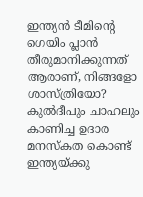ഇന്ത്യന്‍ ടീമിന്റെ ഗെയിം പ്ലാന്‍ തീരുമാനിക്കുന്നത് ആരാണ്, നിങ്ങളോ ശാസ്ത്രിയോ? കുല്‍ദീപും ചാഹലും കാണിച്ച ഉദാര മനസ്‌കത കൊണ്ട് ഇന്ത്യയ്ക്കു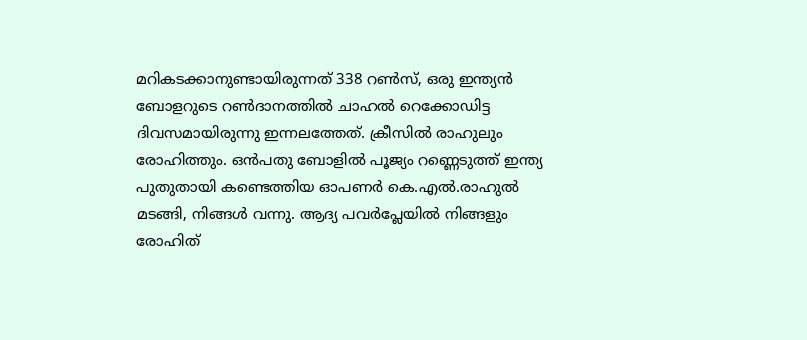മറികടക്കാനുണ്ടായിരുന്നത് 338 റണ്‍സ്, ഒരു ഇന്ത്യന്‍ ബോളറുടെ റണ്‍ദാനത്തില്‍ ചാഹല്‍ റെക്കോഡിട്ട ദിവസമായിരുന്നു ഇന്നലത്തേത്. ക്രീസില്‍ രാഹുലും രോഹിത്തും. ഒന്‍പതു ബോളില്‍ പൂജ്യം റണ്ണെടുത്ത് ഇന്ത്യ പുതുതായി കണ്ടെത്തിയ ഓപണര്‍ കെ.എല്‍.രാഹുല്‍ മടങ്ങി, നിങ്ങള്‍ വന്നു. ആദ്യ പവര്‍പ്ലേയില്‍ നിങ്ങളും രോഹിത്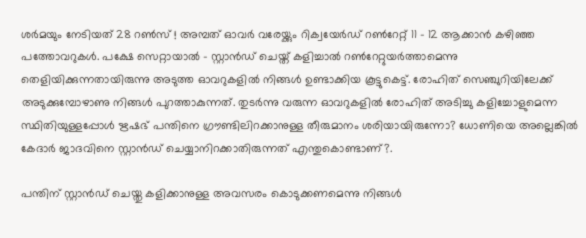ശര്‍മയും നേടിയത് 28 റണ്‍സ് ! അമ്പത് ഓവര്‍ വരേയ്ക്കും റിക്വയേര്‍ഡ് റണ്‍റേറ്റ് 11 - 12 ആക്കാന്‍ കഴിഞ്ഞ പത്തോവറുകള്‍. പക്ഷേ സെറ്റായാല്‍ - സ്റ്റാന്‍ഡ് ചെയ്ത് കളിച്ചാല്‍ റണ്‍റേറ്റുയര്‍ത്താമെന്നു തെളിയിക്കുന്നതായിരുന്നു അടുത്ത ഓവറുകളില്‍ നിങ്ങള്‍ ഉണ്ടാക്കിയ കൂട്ടുകെട്ട്. രോഹിത് സെഞ്ചുറിയിലേക്ക് അടുക്കുമ്പോഴാണു നിങ്ങള്‍ പുറത്താകുന്നത്. തുടര്‍ന്നു വരുന്ന ഓവറുകളില്‍ രോഹിത് അടിച്ചു കളിച്ചോളുമെന്ന സ്ഥിതിയുള്ളപ്പോള്‍ ഋഷഭ് പന്തിനെ ഗ്രൗണ്ടിലിറക്കാനുള്ള തീരുമാനം ശരിയായിരുന്നോ? ധോണിയെ അല്ലെങ്കില്‍ കേദാര്‍ ജാദവിനെ സ്റ്റാന്‍ഡ് ചെയ്യാനിറക്കാതിരുന്നത് എന്തുകൊണ്ടാണ്?.

പന്തിന് സ്റ്റാന്‍ഡ് ചെയ്തു കളിക്കാനുള്ള അവസരം കൊടുക്കണമെന്നു നിങ്ങള്‍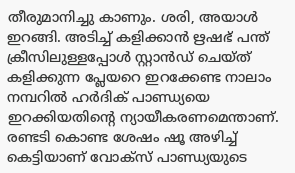തീരുമാനിച്ചു കാണും. ശരി, അയാള്‍ ഇറങ്ങി. അടിച്ച് കളിക്കാന്‍ ഋഷഭ് പന്ത് ക്രീസിലുള്ളപ്പോള്‍ സ്റ്റാന്‍ഡ് ചെയ്ത് കളിക്കുന്ന പ്ലേയറെ ഇറക്കേണ്ട നാലാം നമ്പറില്‍ ഹര്‍ദിക് പാണ്ഡ്യയെ ഇറക്കിയതിന്റെ ന്യായീകരണമെന്താണ്. രണ്ടടി കൊണ്ട ശേഷം ഷൂ അഴിച്ച് കെട്ടിയാണ് വോക്‌സ് പാണ്ഡ്യയുടെ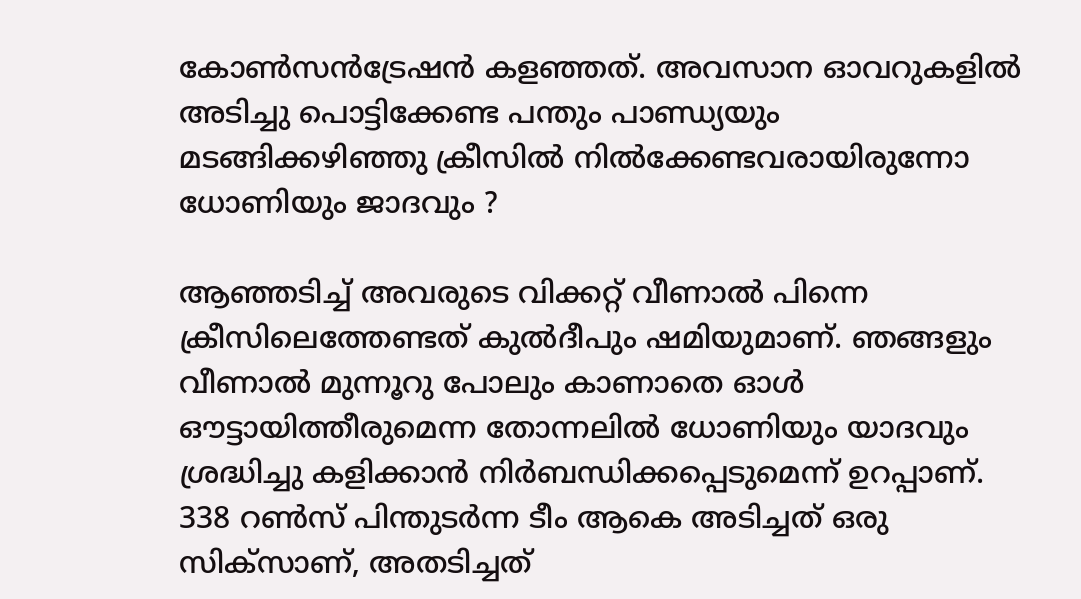കോണ്‍സന്‍ട്രേഷന്‍ കളഞ്ഞത്. അവസാന ഓവറുകളില്‍ അടിച്ചു പൊട്ടിക്കേണ്ട പന്തും പാണ്ഡ്യയും മടങ്ങിക്കഴിഞ്ഞു ക്രീസില്‍ നില്‍ക്കേണ്ടവരായിരുന്നോ ധോണിയും ജാദവും ?

ആഞ്ഞടിച്ച് അവരുടെ വിക്കറ്റ് വീണാല്‍ പിന്നെ ക്രീസിലെത്തേണ്ടത് കുല്‍ദീപും ഷമിയുമാണ്. ഞങ്ങളും വീണാല്‍ മുന്നൂറു പോലും കാണാതെ ഓള്‍ ഔട്ടായിത്തീരുമെന്ന തോന്നലില്‍ ധോണിയും യാദവും ശ്രദ്ധിച്ചു കളിക്കാന്‍ നിര്‍ബന്ധിക്കപ്പെടുമെന്ന് ഉറപ്പാണ്. 338 റണ്‍സ് പിന്തുടര്‍ന്ന ടീം ആകെ അടിച്ചത് ഒരു സിക്‌സാണ്, അതടിച്ചത്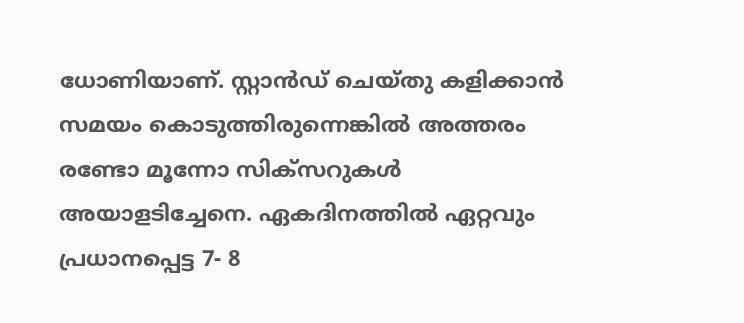ധോണിയാണ്. സ്റ്റാന്‍ഡ് ചെയ്തു കളിക്കാന്‍ സമയം കൊടുത്തിരുന്നെങ്കില്‍ അത്തരം രണ്ടോ മൂന്നോ സിക്‌സറുകള്‍ അയാളടിച്ചേനെ. ഏകദിനത്തില്‍ ഏറ്റവും പ്രധാനപ്പെട്ട 7- 8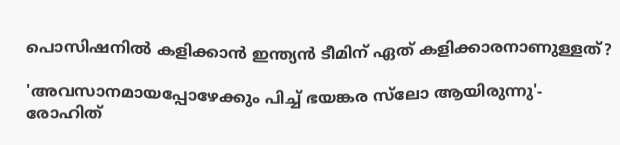പൊസിഷനില്‍ കളിക്കാന്‍ ഇന്ത്യന്‍ ടീമിന് ഏത് കളിക്കാരനാണുള്ളത്?

'അവസാനമായപ്പോഴേക്കും പിച്ച് ഭയങ്കര സ്‌ലോ ആയിരുന്നു'- രോഹിത്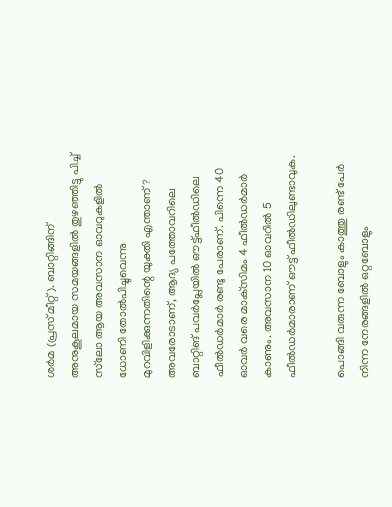ശര്‍മ (പ്രസ് മീറ്റ്). ബാറ്റിങ്ങിന് അനുകൂലമായ സമയങ്ങളില്‍ തുഴഞ്ഞിട്ടു പിച്ച് സ്‌ലോ ആയ അവസാന ഓവറുകളില്‍ ധോണി തോല്‍പിച്ചുവെന്നു മുറവിളിക്കുന്നതിന്റെ യുക്തി എന്താണ്? അവരോടാണ്, ആദ്യ പത്തോവറിലെ ബാറ്റിങ് പവര്‍പ്ലേയില്‍ ഔട്ട്ഫീല്‍ഡിലെ ഫീല്‍ഡര്‍മാര്‍ രണ്ടു പേരാണ്. പിന്നെ 40 ഓവര്‍ വരെ മാക്‌സിമം 4 ഫീല്‍ഡര്‍മാര്‍ കാണും. അവസാന 10 ഓവറില്‍ 5 ഫീല്‍ഡര്‍മാരാണ് ഔട്ട് ഫീല്‍ഡിലുണ്ടാവുക.

പൊങ്ങി വരുന്ന ബോളും കാത്തു രണ്ട് പേര്‍ നിന്ന നേരങ്ങളില്‍ ഒറ്റബോളും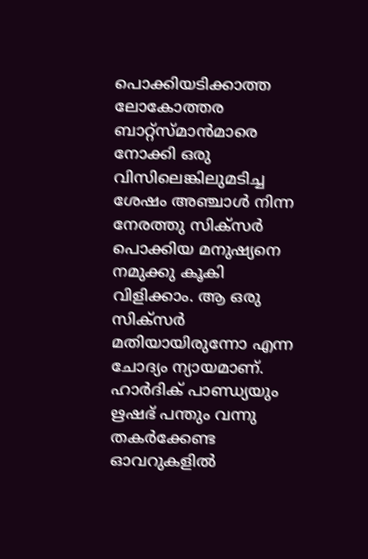പൊക്കിയടിക്കാത്ത ലോകോത്തര ബാറ്റ്‌സ്മാന്‍മാരെ നോക്കി ഒരു വിസിലെങ്കിലുമടിച്ച ശേഷം അഞ്ചാള്‍ നിന്ന നേരത്തു സിക്‌സര്‍ പൊക്കിയ മനുഷ്യനെ നമുക്കു കൂകി വിളിക്കാം. ആ ഒരു സിക്‌സര്‍ മതിയായിരുന്നോ എന്ന ചോദ്യം ന്യായമാണ്. ഹാര്‍ദിക് പാണ്ഡ്യയും ഋഷഭ് പന്തും വന്നു തകര്‍ക്കേണ്ട ഓവറുകളില്‍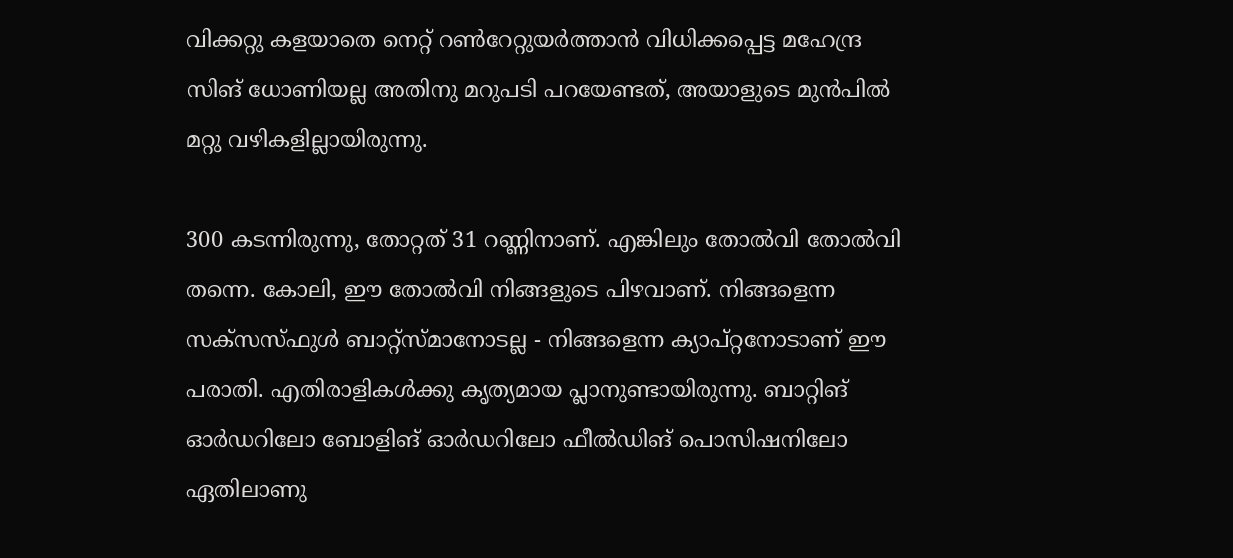വിക്കറ്റു കളയാതെ നെറ്റ് റണ്‍റേറ്റുയര്‍ത്താന്‍ വിധിക്കപ്പെട്ട മഹേന്ദ്ര സിങ് ധോണിയല്ല അതിനു മറുപടി പറയേണ്ടത്, അയാളുടെ മുന്‍പില്‍ മറ്റു വഴികളില്ലായിരുന്നു.

300 കടന്നിരുന്നു, തോറ്റത് 31 റണ്ണിനാണ്. എങ്കിലും തോല്‍വി തോല്‍വി തന്നെ. കോലി, ഈ തോല്‍വി നിങ്ങളുടെ പിഴവാണ്. നിങ്ങളെന്ന സക്‌സസ്ഫുള്‍ ബാറ്റ്‌സ്മാനോടല്ല - നിങ്ങളെന്ന ക്യാപ്റ്റനോടാണ് ഈ പരാതി. എതിരാളികള്‍ക്കു കൃത്യമായ പ്ലാനുണ്ടായിരുന്നു. ബാറ്റിങ് ഓര്‍ഡറിലോ ബോളിങ് ഓര്‍ഡറിലോ ഫീല്‍ഡിങ് പൊസിഷനിലോ ഏതിലാണു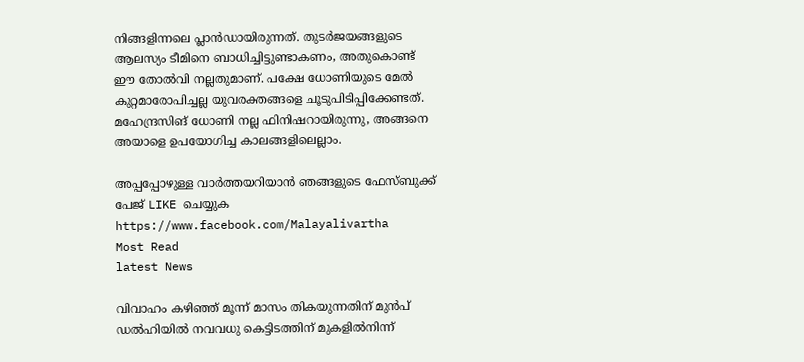നിങ്ങളിന്നലെ പ്ലാന്‍ഡായിരുന്നത്. തുടര്‍ജയങ്ങളുടെ ആലസ്യം ടീമിനെ ബാധിച്ചിട്ടുണ്ടാകണം, അതുകൊണ്ട് ഈ തോല്‍വി നല്ലതുമാണ്. പക്ഷേ ധോണിയുടെ മേല്‍ കുറ്റമാരോപിച്ചല്ല യുവരക്തങ്ങളെ ചൂടുപിടിപ്പിക്കേണ്ടത്. മഹേന്ദ്രസിങ് ധോണി നല്ല ഫിനിഷറായിരുന്നു, അങ്ങനെ അയാളെ ഉപയോഗിച്ച കാലങ്ങളിലെല്ലാം.

അപ്പപ്പോഴുള്ള വാര്‍ത്തയറിയാന്‍ ഞങ്ങളുടെ ഫേസ്‌ബുക്ക്‌ പേജ് LIKE ചെയ്യുക
https://www.facebook.com/Malayalivartha
Most Read
latest News

വിവാഹം കഴിഞ്ഞ് മൂന്ന് മാസം തികയുന്നതിന് മുൻപ് ഡൽഹിയിൽ നവവധു കെട്ടിടത്തിന് മുകളിൽനിന്ന്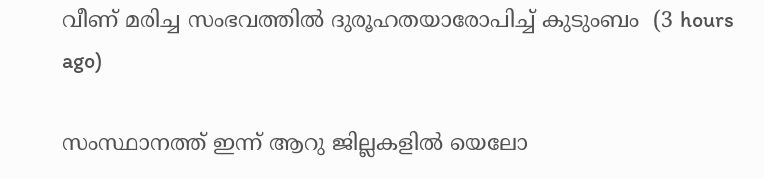വീണ് മരിച്ച സംഭവത്തിൽ ദുരൂഹതയാരോപിച്ച് കുടുംബം  (3 hours ago)

സംസ്ഥാനത്ത് ഇന്ന് ആറു ജില്ലകളില്‍ യെലോ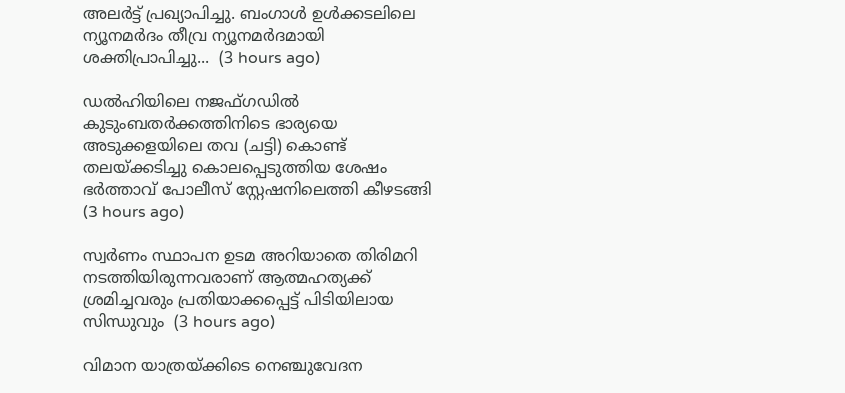അലര്‍ട്ട് പ്രഖ്യാപിച്ചു. ബംഗാള്‍ ഉള്‍ക്കടലിലെ ന്യൂനമര്‍ദം തീവ്ര ന്യൂനമര്‍ദമായി ശക്തിപ്രാപിച്ചു...  (3 hours ago)

ഡൽഹിയിലെ നജഫ്ഗഡിൽ കുടുംബതർക്കത്തിനിടെ ഭാര്യയെ അടുക്കളയിലെ തവ (ചട്ടി) കൊണ്ട് തലയ്ക്കടിച്ചു കൊലപ്പെടുത്തിയ ശേഷം ഭർത്താവ് പോലീസ് സ്റ്റേഷനിലെത്തി കീഴടങ്ങി  (3 hours ago)

സ്വര്‍ണം സ്ഥാപന ഉടമ അറിയാതെ തിരിമറി നടത്തിയിരുന്നവരാണ് ആത്മഹത്യക്ക് ശ്രമിച്ചവരും പ്രതിയാക്കപ്പെട്ട് പിടിയിലായ സിന്ധുവും  (3 hours ago)

വിമാന യാത്രയ്ക്കിടെ നെഞ്ചുവേദന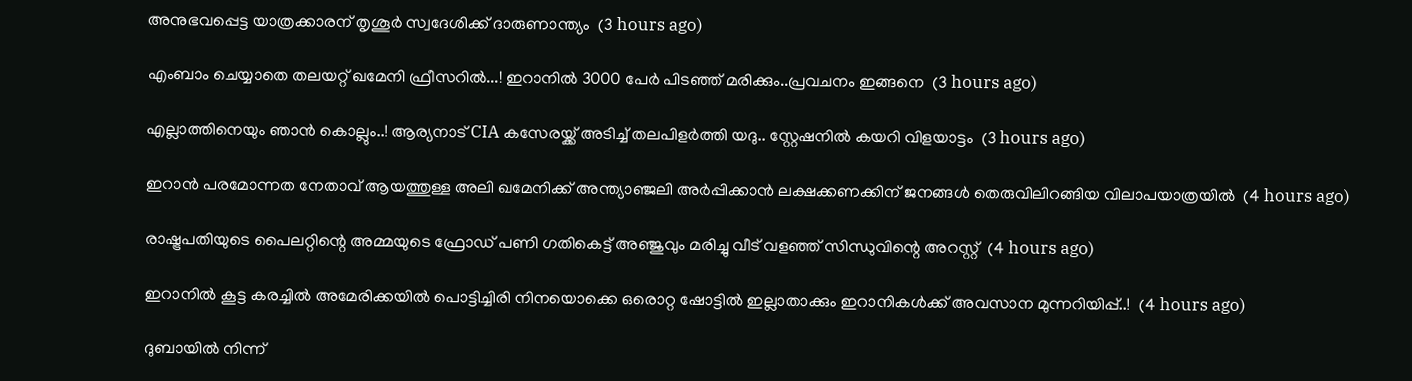അനുഭവപ്പെട്ട യാത്രക്കാരന് തൃശൂര്‍ സ്വദേശിക്ക് ദാരുണാന്ത്യം  (3 hours ago)

എംബാം ചെയ്യാതെ തലയറ്റ് ഖമേനി ഫ്രീസറിൽ...! ഇറാനിൽ 3000 പേർ പിടഞ്ഞ് മരിക്കും..പ്രവചനം ഇങ്ങനെ  (3 hours ago)

എല്ലാത്തിനെയും ഞാൻ കൊല്ലും..! ആര്യനാട് CIA കസേരയ്ക്ക് അടിച്ച് തലപിളർത്തി യദു.. സ്റ്റേഷനിൽ കയറി വിളയാട്ടം  (3 hours ago)

ഇറാന്‍ പരമോന്നത നേതാവ് ആയത്തുള്ള അലി ഖമേനിക്ക് അന്ത്യാഞ്ജലി അര്‍പ്പിക്കാന്‍ ലക്ഷക്കണക്കിന് ജനങ്ങള്‍ തെരുവിലിറങ്ങിയ വിലാപയാത്രയില്‍  (4 hours ago)

രാഷ്ട്രപതിയുടെ പൈലറ്റിന്റെ അമ്മയുടെ ഫ്രോഡ് പണി ഗതികെട്ട് അഞ്ജുവും മരിച്ചു വീട് വളഞ്ഞ് സിന്ധുവിന്റെ അറസ്റ്റ്  (4 hours ago)

ഇറാനിൽ കൂട്ട കരച്ചിൽ അമേരിക്കയിൽ പൊട്ടിച്ചിരി നിനയൊക്കെ ഒരൊറ്റ ഷോട്ടിൽ ഇല്ലാതാക്കും ഇറാനികൾക്ക് അവസാന മുന്നറിയിപ്പ്..!  (4 hours ago)

ദുബായിൽ നിന്ന്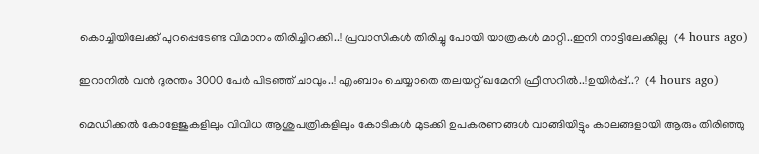കൊച്ചിയിലേക്ക് പുറപ്പെടേണ്ട വിമാനം തിരിച്ചിറക്കി..! പ്രവാസികൾ തിരിച്ചു പോയി യാത്രകൾ മാറ്റി..ഇനി നാട്ടിലേക്കില്ല  (4 hours ago)

ഇറാനിൽ വൻ ദുരന്തം 3000 പേർ പിടഞ്ഞ് ചാവും..! എംബാം ചെയ്യാതെ തലയറ്റ് ഖമേനി ഫ്രീസറിൽ..!ഉയിർപ്പ്..?  (4 hours ago)

മെഡിക്കൽ കോളേജുകളിലും വിവിധ ആശുപത്രികളിലും കോടികൾ മുടക്കി ഉപകരണങ്ങൾ വാങ്ങിയിട്ടും കാലങ്ങളായി ആരും തിരിഞ്ഞു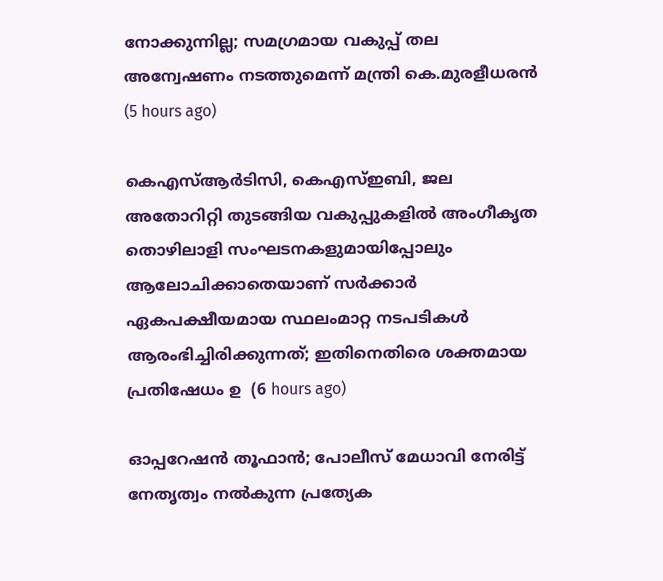നോക്കുന്നില്ല; സമഗ്രമായ വകുപ്പ് തല അന്വേഷണം നടത്തുമെന്ന് മന്ത്രി കെ.മുരളീധരൻ  (5 hours ago)

കെഎസ്ആർടിസി, കെഎസ്ഇബി, ജല അതോറിറ്റി തുടങ്ങിയ വകുപ്പുകളിൽ അംഗീകൃത തൊഴിലാളി സംഘടനകളുമായിപ്പോലും ആലോചിക്കാതെയാണ് സർക്കാർ ഏകപക്ഷീയമായ സ്ഥലംമാറ്റ നടപടികൾ ആരംഭിച്ചിരിക്കുന്നത്; ഇതിനെതിരെ ശക്തമായ പ്രതിഷേധം ഉ  (6 hours ago)

ഓപ്പറേഷൻ തൂഫാൻ; പോലീസ് മേധാവി നേരിട്ട്‌ നേതൃത്വം നൽകുന്ന പ്രത്യേക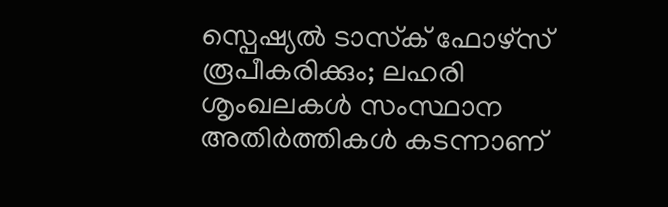സ്പെഷ്യൽ ടാസ്‌ക് ഫോഴ്‌സ് രൂപീകരിക്കും; ലഹരി ശൃംഖലകൾ സംസ്ഥാന അതിർത്തികൾ കടന്നാണ്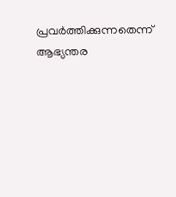പ്രവർത്തിക്കുന്നതെന്ന് ആഭ്യന്തര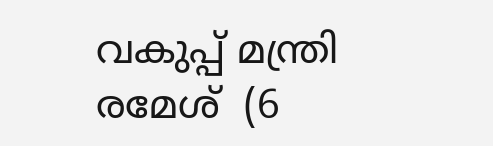വകുപ്പ് മന്ത്രി രമേശ്  (6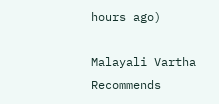hours ago)

Malayali Vartha Recommends